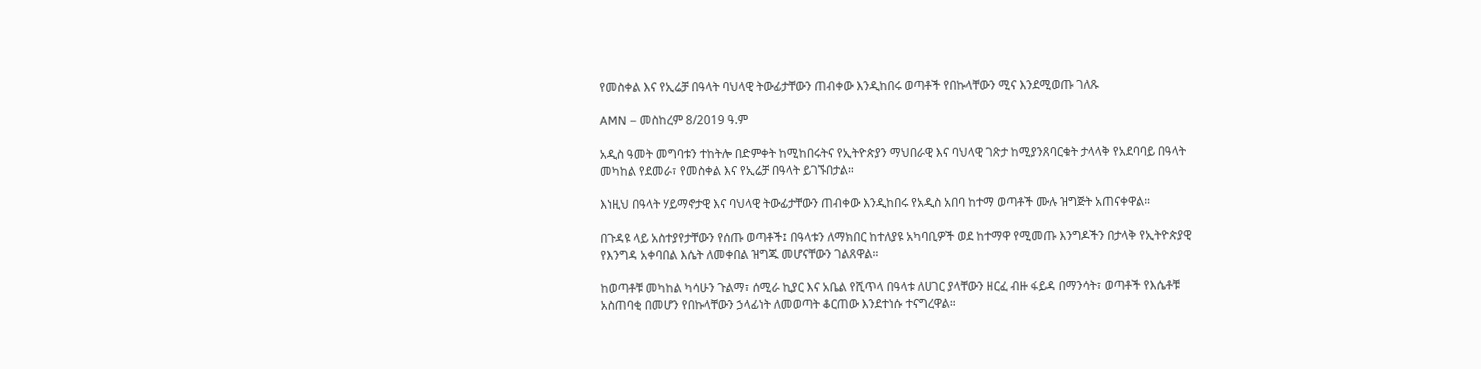የመስቀል እና የኢሬቻ በዓላት ባህላዊ ትውፊታቸውን ጠብቀው እንዲከበሩ ወጣቶች የበኩላቸውን ሚና እንደሚወጡ ገለጹ

AMN – መስከረም 8/2019 ዓ.ም

አዲስ ዓመት መግባቱን ተከትሎ በድምቀት ከሚከበሩትና የኢትዮጵያን ማህበራዊ እና ባህላዊ ገጽታ ከሚያንጸባርቁት ታላላቅ የአደባባይ በዓላት መካከል የደመራ፣ የመስቀል እና የኢሬቻ በዓላት ይገኙበታል።

እነዚህ በዓላት ሃይማኖታዊ እና ባህላዊ ትውፊታቸውን ጠብቀው እንዲከበሩ የአዲስ አበባ ከተማ ወጣቶች ሙሉ ዝግጅት አጠናቀዋል።

በጉዳዩ ላይ አስተያየታቸውን የሰጡ ወጣቶች፤ በዓላቱን ለማክበር ከተለያዩ አካባቢዎች ወደ ከተማዋ የሚመጡ እንግዶችን በታላቅ የኢትዮጵያዊ የእንግዳ አቀባበል እሴት ለመቀበል ዝግጁ መሆናቸውን ገልጸዋል።

ከወጣቶቹ መካከል ካሳሁን ጉልማ፣ ሰሚራ ኪያር እና አቤል የሺጥላ በዓላቱ ለሀገር ያላቸውን ዘርፈ ብዙ ፋይዳ በማንሳት፣ ወጣቶች የእሴቶቹ አስጠባቂ በመሆን የበኩላቸውን ኃላፊነት ለመወጣት ቆርጠው እንደተነሱ ተናግረዋል።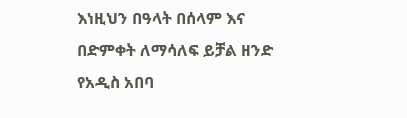እነዚህን በዓላት በሰላም እና በድምቀት ለማሳለፍ ይቻል ዘንድ የአዲስ አበባ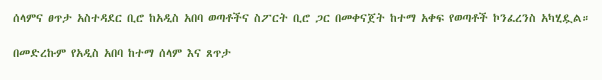ሰላምና ፀጥታ አስተዳደር ቢሮ ከአዲስ አበባ ወጣቶችና ስፖርት ቢሮ ጋር በመቀናጀት ከተማ አቀፍ የወጣቶች ኮንፈረንስ አካሂዷል።

በመድረኩም የአዲስ አበባ ከተማ ሰላም እና ጸጥታ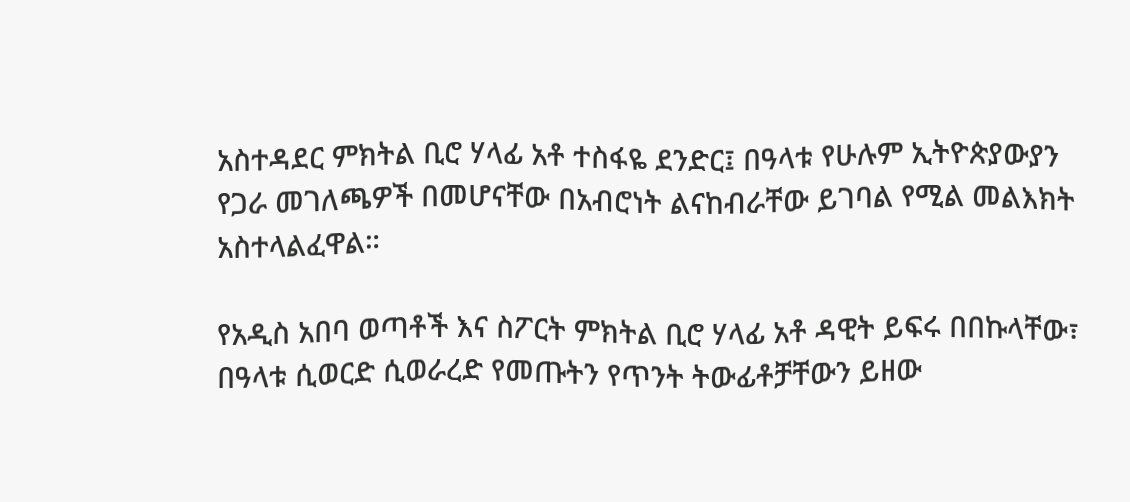አስተዳደር ምክትል ቢሮ ሃላፊ አቶ ተስፋዬ ደንድር፤ በዓላቱ የሁሉም ኢትዮጵያውያን የጋራ መገለጫዎች በመሆናቸው በአብሮነት ልናከብራቸው ይገባል የሚል መልእክት አስተላልፈዋል።

የአዲስ አበባ ወጣቶች እና ስፖርት ምክትል ቢሮ ሃላፊ አቶ ዳዊት ይፍሩ በበኩላቸው፣ በዓላቱ ሲወርድ ሲወራረድ የመጡትን የጥንት ትውፊቶቻቸውን ይዘው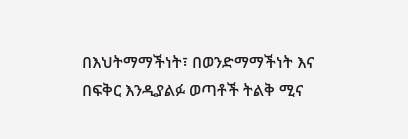በእህትማማችነት፣ በወንድማማችነት እና በፍቅር እንዲያልፉ ወጣቶች ትልቅ ሚና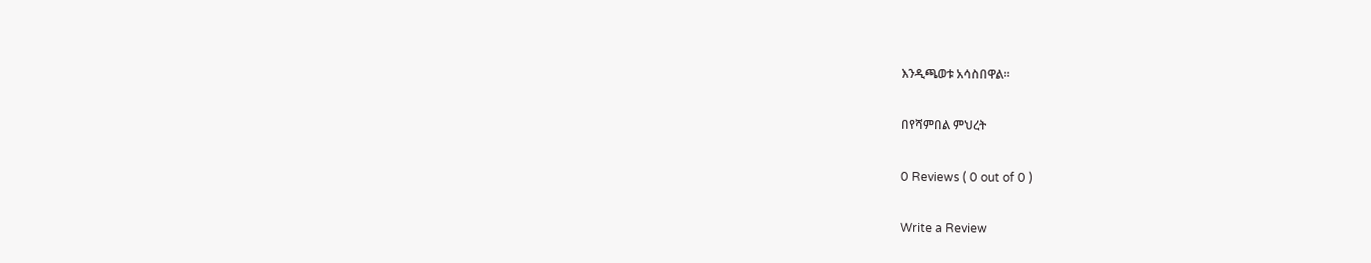እንዲጫወቱ አሳስበዋል።

በየሻምበል ምህረት

0 Reviews ( 0 out of 0 )

Write a Review